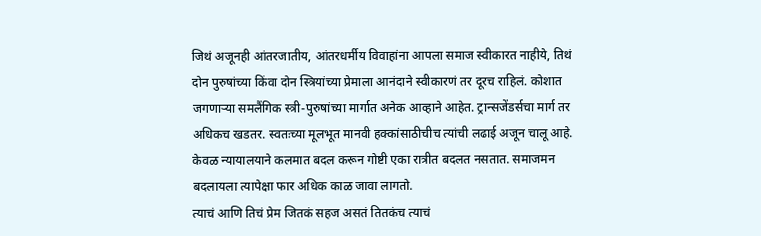जिथं अजूनही आंतरजातीय, आंतरधर्मीय विवाहांना आपला समाज स्वीकारत नाहीये, तिथं दोन पुरुषांच्या किंवा दोन स्त्रियांच्या प्रेमाला आनंदाने स्वीकारणं तर दूरच राहिलं. कोशात जगणाऱ्या समलैंगिक स्त्री-पुरुषांच्या मार्गात अनेक आव्हाने आहेत. ट्रान्सजेंडर्सचा मार्ग तर अधिकच खडतर. स्वतःच्या मूलभूत मानवी हक्कांसाठीचीच त्यांची लढाई अजून चालू आहे. केवळ न्यायालयाने कलमात बदल करून गोष्टी एका रात्रीत बदलत नसतात. समाजमन बदलायला त्यापेक्षा फार अधिक काळ जावा लागतो.
त्याचं आणि तिचं प्रेम जितकं सहज असतं तितकंच त्याचं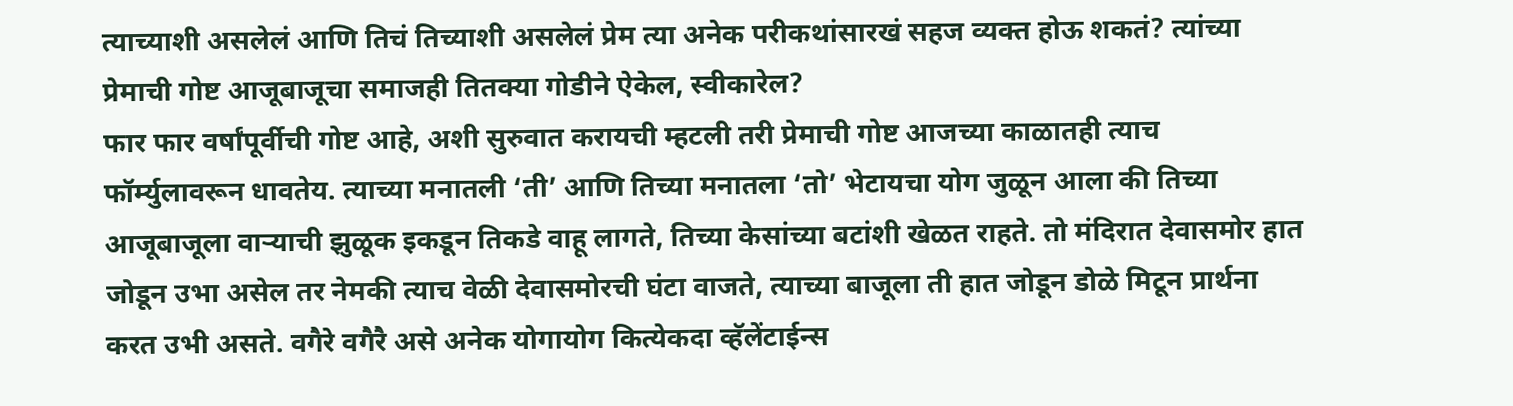त्याच्याशी असलेलं आणि तिचं तिच्याशी असलेलं प्रेम त्या अनेक परीकथांसारखं सहज व्यक्त होऊ शकतं? त्यांच्या प्रेमाची गोष्ट आजूबाजूचा समाजही तितक्या गोडीने ऐकेल, स्वीकारेल?
फार फार वर्षांपूर्वीची गोष्ट आहे, अशी सुरुवात करायची म्हटली तरी प्रेमाची गोष्ट आजच्या काळातही त्याच फॉर्म्युलावरून धावतेय. त्याच्या मनातली ‘ती’ आणि तिच्या मनातला ‘तो’ भेटायचा योग जुळून आला की तिच्या आजूबाजूला वाऱ्याची झुळूक इकडून तिकडे वाहू लागते, तिच्या केसांच्या बटांशी खेळत राहते. तो मंदिरात देवासमोर हात जोडून उभा असेल तर नेमकी त्याच वेळी देवासमोरची घंटा वाजते, त्याच्या बाजूला ती हात जोडून डोळे मिटून प्रार्थना करत उभी असते. वगैरे वगैरै असे अनेक योगायोग कित्येकदा व्हॅलेंटाईन्स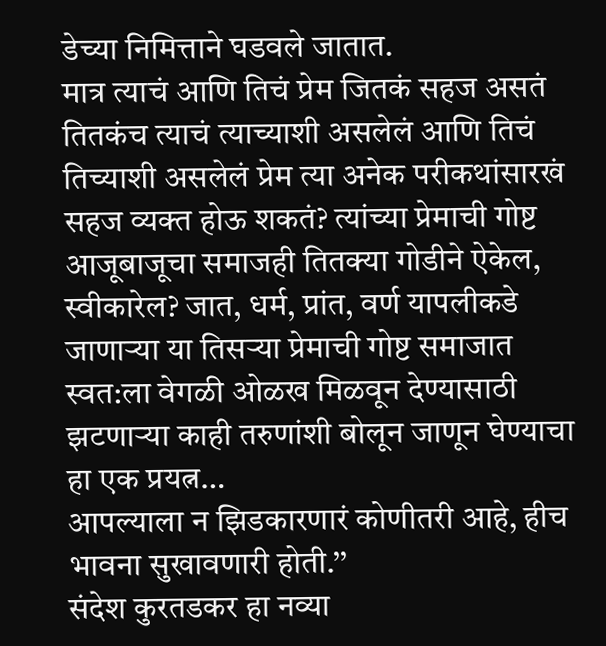डेच्या निमित्ताने घडवले जातात.
मात्र त्याचं आणि तिचं प्रेम जितकं सहज असतं तितकंच त्याचं त्याच्याशी असलेलं आणि तिचं तिच्याशी असलेलं प्रेम त्या अनेक परीकथांसारखं सहज व्यक्त होऊ शकतं? त्यांच्या प्रेमाची गोष्ट आजूबाजूचा समाजही तितक्या गोडीने ऐकेल, स्वीकारेल? जात, धर्म, प्रांत, वर्ण यापलीकडे जाणाऱ्या या तिसऱ्या प्रेमाची गोष्ट समाजात स्वत:ला वेगळी ओळख मिळवून देण्यासाठी झटणाऱ्या काही तरुणांशी बोलून जाणून घेण्याचा हा एक प्रयत्न…
आपल्याला न झिडकारणारं कोणीतरी आहे, हीच भावना सुखावणारी होती.’’
संदेश कुरतडकर हा नव्या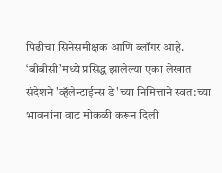पिढीचा सिनेसमीक्षक आणि ब्लॉगर आहे. ‘बीबीसी’मध्ये प्रसिद्ध झालेल्या एका लेखात संदेशने 'व्हॅलेन्टाईन्स डे'च्या निमित्ताने स्वत:च्या भावनांना वाट मोकळी करून दिली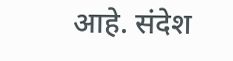आहे. संदेश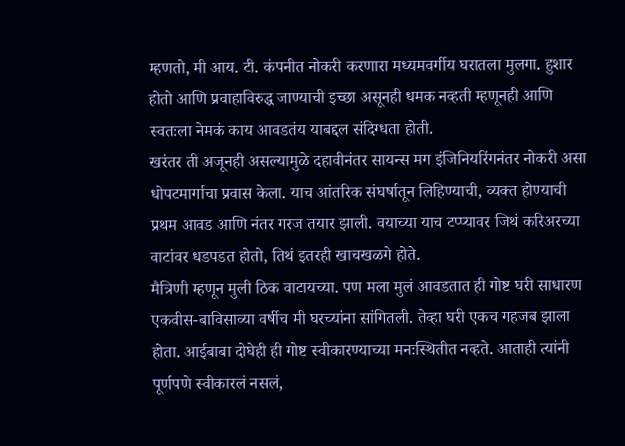म्हणतो, मी आय. टी. कंपनीत नोकरी करणारा मध्यमवर्गीय घरातला मुलगा. हुशार होतो आणि प्रवाहाविरुद्ध जाण्याची इच्छा असूनही धमक नव्हती म्हणूनही आणि स्वतःला नेमकं काय आवडतंय याबद्दल संदिग्धता होती.
खरंतर ती अजूनही असल्यामुळे दहावीनंतर सायन्स मग इंजिनियरिंगनंतर नोकरी असा धोपटमार्गाचा प्रवास केला. याच आंतरिक संघर्षातून लिहिण्याची, व्यक्त होण्याची प्रथम आवड आणि नंतर गरज तयार झाली. वयाच्या याच टप्प्यावर जिथं करिअरच्या वाटांवर धडपडत होतो, तिथं इतरही खाचखळगे होते.
मैत्रिणी म्हणून मुली ठिक वाटायच्या. पण मला मुलं आवडतात ही गोष्ट घरी साधारण एकवीस-बाविसाव्या वर्षीच मी घरच्यांना सांगितली. तेव्हा घरी एकच गहजब झाला होता. आईबाबा दोघेही ही गोष्ट स्वीकारण्याच्या मनःस्थितीत नव्हते. आताही त्यांनी पूर्णपणे स्वीकारलं नसलं,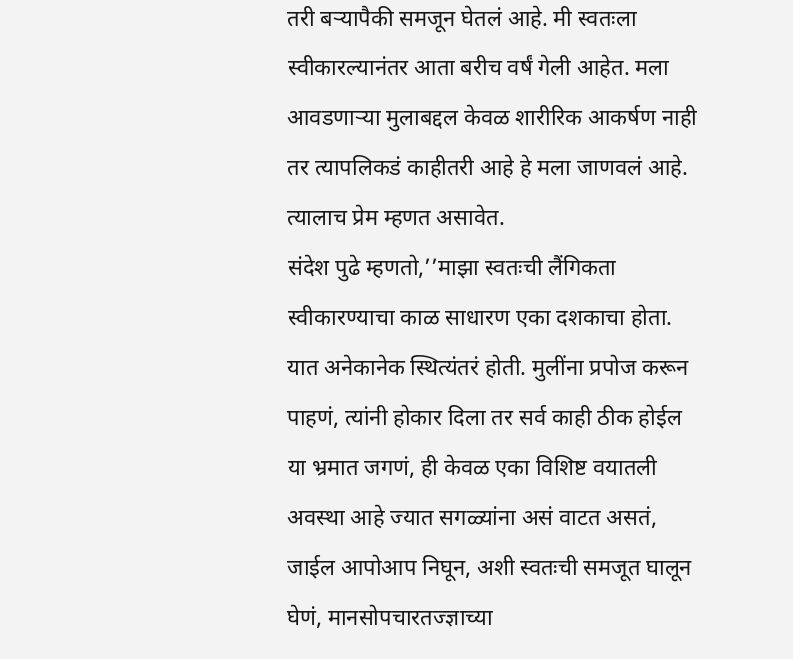तरी बऱ्यापैकी समजून घेतलं आहे. मी स्वतःला स्वीकारल्यानंतर आता बरीच वर्षं गेली आहेत. मला आवडणाऱ्या मुलाबद्दल केवळ शारीरिक आकर्षण नाही तर त्यापलिकडं काहीतरी आहे हे मला जाणवलं आहे. त्यालाच प्रेम म्हणत असावेत.
संदेश पुढे म्हणतो,’’माझा स्वतःची लैंगिकता स्वीकारण्याचा काळ साधारण एका दशकाचा होता. यात अनेकानेक स्थित्यंतरं होती. मुलींना प्रपोज करून पाहणं, त्यांनी होकार दिला तर सर्व काही ठीक होईल या भ्रमात जगणं, ही केवळ एका विशिष्ट वयातली अवस्था आहे ज्यात सगळ्यांना असं वाटत असतं, जाईल आपोआप निघून, अशी स्वतःची समजूत घालून घेणं, मानसोपचारतज्ज्ञाच्या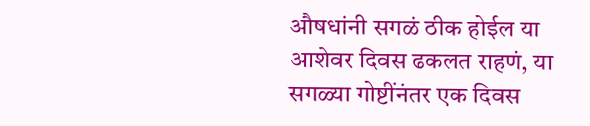औषधांनी सगळं ठीक होईल या आशेवर दिवस ढकलत राहणं, या सगळ्या गोष्टींनंतर एक दिवस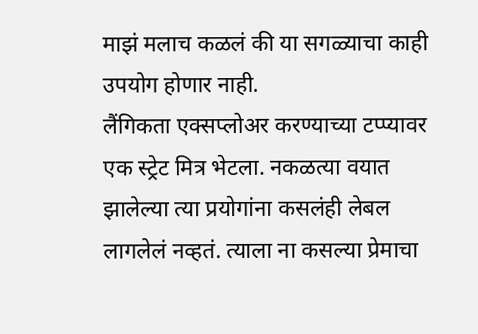माझं मलाच कळलं की या सगळ्याचा काही उपयोग होणार नाही.
लैंगिकता एक्सप्लोअर करण्याच्या टप्प्यावर एक स्ट्रेट मित्र भेटला. नकळत्या वयात झालेल्या त्या प्रयोगांना कसलंही लेबल लागलेलं नव्हतं. त्याला ना कसल्या प्रेमाचा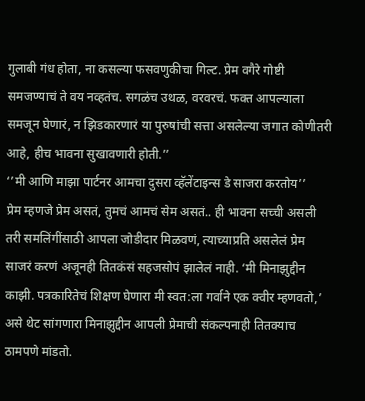गुलाबी गंध होता, ना कसल्या फसवणुकीचा गिल्ट. प्रेम वगैरे गोष्टी समजण्याचं ते वय नव्हतंच. सगळंच उथळ, वरवरचं. फक्त आपल्याला समजून घेणारं, न झिडकारणारं या पुरुषांची सत्ता असलेल्या जगात कोणीतरी आहे, हीच भावना सुखावणारी होती.’’
‘’मी आणि माझा पार्टनर आमचा दुसरा व्हॅलेंटाइन्स डे साजरा करतोय’’
प्रेम म्हणजे प्रेम असतं, तुमचं आमचं सेम असतं.. ही भावना सच्ची असली तरी समलिंगींसाठी आपला जोडीदार मिळवणं, त्याच्याप्रति असलेलं प्रेम साजरं करणं अजूनही तितकंसं सहजसोपं झालेलं नाही. ‘मी मिनाझुद्दीन काझी. पत्रकारितेचं शिक्षण घेणारा मी स्वत:ला गर्वाने एक क्वीर म्हणवतो,’ असे थेट सांगणारा मिनाझुद्दीन आपली प्रेमाची संकल्पनाही तितक्याच ठामपणे मांडतो.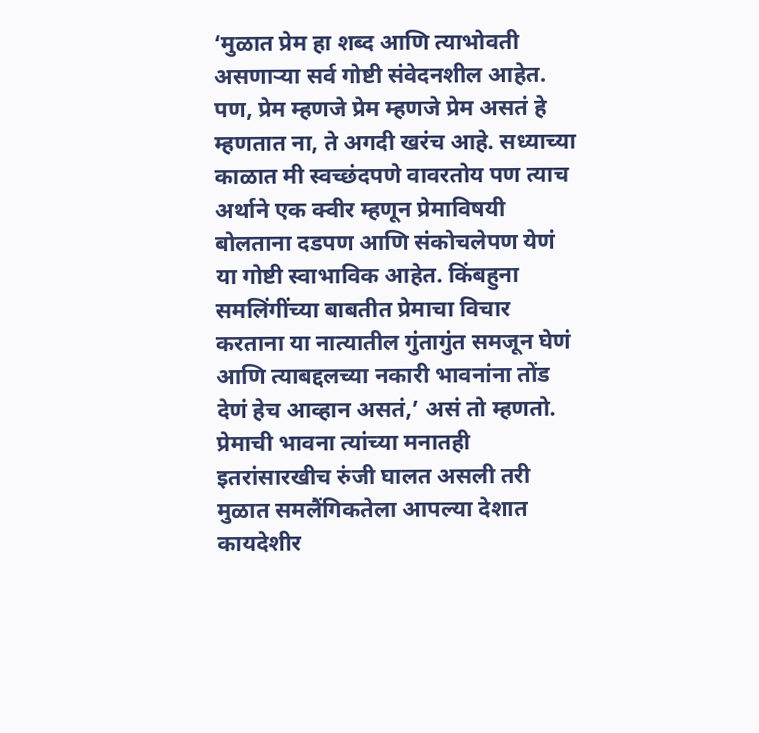‘मुळात प्रेम हा शब्द आणि त्याभोवती असणाऱ्या सर्व गोष्टी संवेदनशील आहेत. पण, प्रेम म्हणजे प्रेम म्हणजे प्रेम असतं हे म्हणतात ना, ते अगदी खरंच आहे. सध्याच्या काळात मी स्वच्छंदपणे वावरतोय पण त्याच अर्थाने एक क्वीर म्हणून प्रेमाविषयी बोलताना दडपण आणि संकोचलेपण येणं या गोष्टी स्वाभाविक आहेत. किंबहुना समलिंगींच्या बाबतीत प्रेमाचा विचार करताना या नात्यातील गुंतागुंत समजून घेणं आणि त्याबद्दलच्या नकारी भावनांना तोंड देणं हेच आव्हान असतं,’ असं तो म्हणतो.
प्रेमाची भावना त्यांच्या मनातही इतरांसारखीच रुंजी घालत असली तरी मुळात समलैंगिकतेला आपल्या देशात कायदेशीर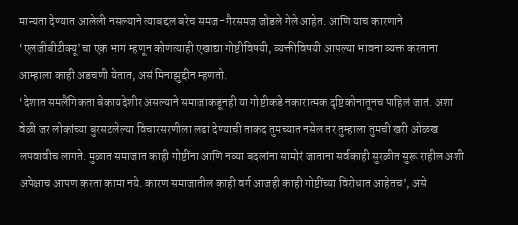मान्यता देण्यात आलेली नसल्याने त्याबद्दल बरेच समज-गैरसमज जोडले गेले आहेत. आणि याच कारणाने ‘एलजीबीटीक्यू’चा एक भाग म्हणून कोणत्याही एखाद्या गोष्टीविषयी, व्यक्तीविषयी आपल्या भावना व्यक्त करताना आम्हाला काही अडचणी येतात, असं मिनाझुद्दीन म्हणतो.
‘देशात समलैंगिकता बेकायदेशीर असल्याने समाजाकडूनही या गोष्टीकडे नकारात्मक दृष्टिकोनातूनच पाहिलं जातं. अशा वेळी जर लोकांच्या बुरसटलेल्या विचारसरणीला लढा देण्याची ताकद तुमच्यात नसेल तर तुम्हाला तुमची खरी ओळख लपवावीच लागते. मुळात समाजात काही गोष्टींना आणि नव्या बदलांना सामोरं जाताना सर्वकाही सुरळीत सुरू राहील अशी अपेक्षाच आपण करता कामा नये. कारण समाजातील काही वर्ग आजही काही गोष्टींच्या विरोधात आहेतच’, असे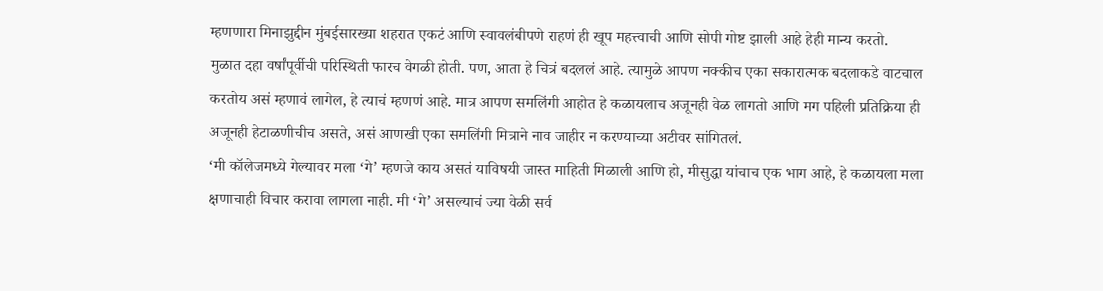म्हणणारा मिनाझुद्दीन मुंबईसारख्या शहरात एकटं आणि स्वावलंबीपणे राहणं ही खूप महत्त्वाची आणि सोपी गोष्ट झाली आहे हेही मान्य करतो.
मुळात दहा वर्षांपूर्वीची परिस्थिती फारच वेगळी होती. पण, आता हे चित्रं बदललं आहे. त्यामुळे आपण नक्कीच एका सकारात्मक बदलाकडे वाटचाल करतोय असं म्हणावं लागेल, हे त्याचं म्हणणं आहे. मात्र आपण समलिंगी आहोत हे कळायलाच अजूनही वेळ लागतो आणि मग पहिली प्रतिक्रिया ही अजूनही हेटाळणीचीच असते, असं आणखी एका समलिंगी मित्राने नाव जाहीर न करण्याच्या अटीवर सांगितलं.
‘मी कॉलेजमध्ये गेल्यावर मला ‘गे’ म्हणजे काय असतं याविषयी जास्त माहिती मिळाली आणि हो, मीसुद्धा यांचाच एक भाग आहे, हे कळायला मला क्षणाचाही विचार करावा लागला नाही. मी ‘गे’ असल्याचं ज्या वेळी सर्व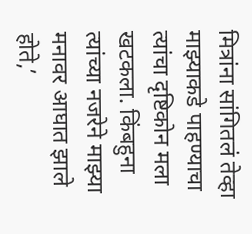मित्रांना सांगितलं तेव्हा माझ्याकडे पाहण्याचा त्यांचा दृष्टिकोन मला खटकला. किंबहुना त्यांच्या नजरेने माझ्या मनावर आघात झाले होते,’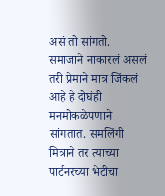असं तो सांगतो. समाजाने नाकारलं असलं तरी प्रेमाने मात्र जिंकलं आहे हे दोघंही मनमोकळेपणाने सांगतात. समलिंगी मित्राने तर त्याच्या पार्टनरच्या भेटीचा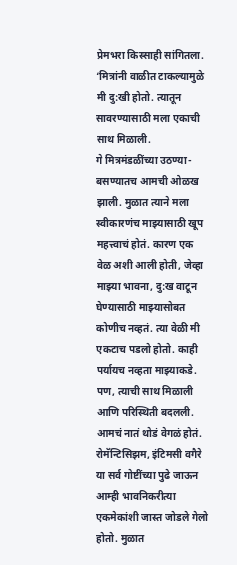प्रेमभरा किस्साही सांगितला. ‘मित्रांनी वाळीत टाकल्यामुळे मी दु:खी होतो. त्यातून सावरण्यासाठी मला एकाची साथ मिळाली.
गे मित्रमंडळींच्या उठण्या-बसण्यातच आमची ओळख झाली. मुळात त्याने मला स्वीकारणंच माझ्यासाठी खूप महत्त्वाचं होतं. कारण एक वेळ अशी आली होती, जेव्हा माझ्या भावना, दु:ख वाटून घेण्यासाठी माझ्यासोबत कोणीच नव्हतं. त्या वेळी मी एकटाच पडलो होतो. काही पर्यायच नव्हता माझ्याकडे. पण, त्याची साथ मिळाली आणि परिस्थिती बदलली. आमचं नातं थोडं वेगळं होतं. रोमॅन्टिसिझम, इंटिमसी वगैरे या सर्व गोष्टींच्या पुढे जाऊन आम्ही भावनिकरीत्या एकमेकांशी जास्त जोडले गेलो होतो. मुळात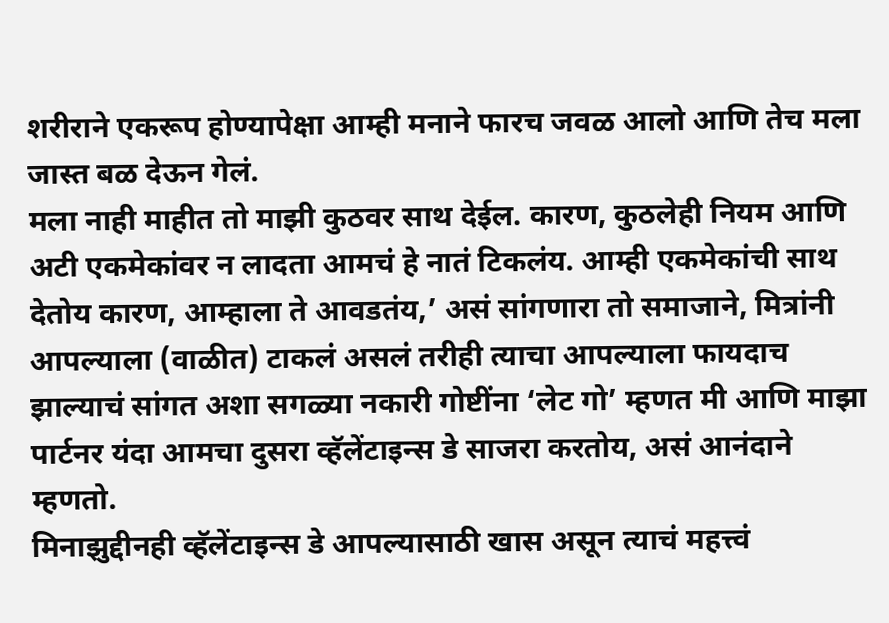शरीराने एकरूप होण्यापेक्षा आम्ही मनाने फारच जवळ आलो आणि तेच मला जास्त बळ देऊन गेलं.
मला नाही माहीत तो माझी कुठवर साथ देईल. कारण, कुठलेही नियम आणि अटी एकमेकांवर न लादता आमचं हे नातं टिकलंय. आम्ही एकमेकांची साथ देतोय कारण, आम्हाला ते आवडतंय,’ असं सांगणारा तो समाजाने, मित्रांनी आपल्याला (वाळीत) टाकलं असलं तरीही त्याचा आपल्याला फायदाच झाल्याचं सांगत अशा सगळ्या नकारी गोष्टींना ‘लेट गो’ म्हणत मी आणि माझा पार्टनर यंदा आमचा दुसरा व्हॅलेंटाइन्स डे साजरा करतोय, असं आनंदाने म्हणतो.
मिनाझुद्दीनही व्हॅलेंटाइन्स डे आपल्यासाठी खास असून त्याचं महत्त्वं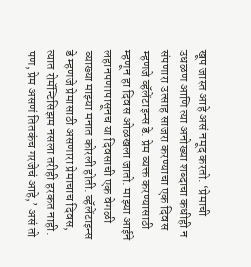खूप जास्त आहे असं नमूद करतो. ‘प्रेमाची उधळण आणि त्या अनोख्या शब्दाचा कधीही न संपणारा उत्साह साजरा करण्याचा एक दिवस म्हणजे व्हॅलेंटाइन्स डे. प्रेम व्यक्त करण्यासाठी म्हणून हा दिवस ओळखला जातो. माझ्या आईने लहानपणापासूनच या दिवसाची एक वेगळी व्याख्या माझ्या मनात कोरली होती. व्हॅलेंटाइन्स डे म्हणजे प्रेमासाठी असणारा प्रेमाचाच दिवस, त्यात रोमॅन्टिसिझम नसला तरीही हरकत नाही. पण, प्रेम असणं तितकंच गरजेचं आहे,’ असं तो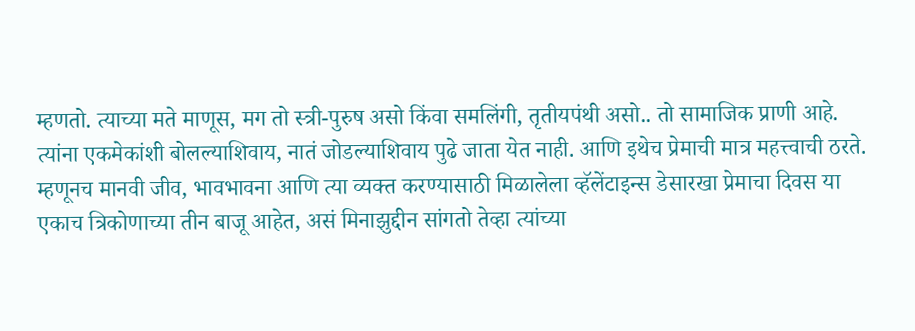म्हणतो. त्याच्या मते माणूस, मग तो स्त्री-पुरुष असो किंवा समलिंगी, तृतीयपंथी असो.. तो सामाजिक प्राणी आहे.
त्यांना एकमेकांशी बोलल्याशिवाय, नातं जोडल्याशिवाय पुढे जाता येत नाही. आणि इथेच प्रेमाची मात्र महत्त्वाची ठरते. म्हणूनच मानवी जीव, भावभावना आणि त्या व्यक्त करण्यासाठी मिळालेला व्हॅलेंटाइन्स डेसारखा प्रेमाचा दिवस या एकाच त्रिकोणाच्या तीन बाजू आहेत, असं मिनाझुद्दीन सांगतो तेव्हा त्यांच्या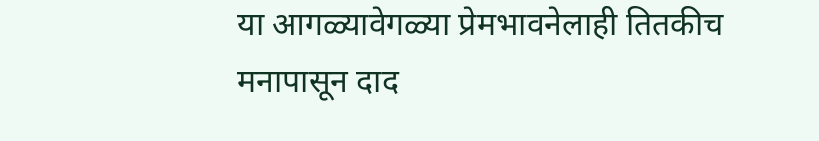या आगळ्यावेगळ्या प्रेमभावनेलाही तितकीच मनापासून दाद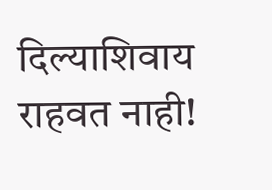दिल्याशिवाय राहवत नाही!